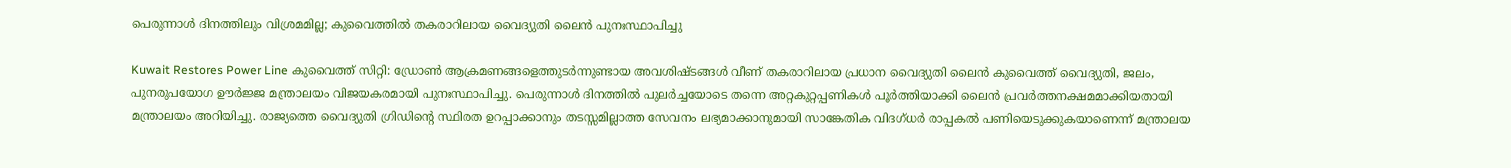പെരുന്നാള്‍ ദിനത്തിലും വിശ്രമമില്ല; കുവൈത്തിൽ തകരാറിലായ വൈദ്യുതി ലൈൻ പുനഃസ്ഥാപിച്ചു

Kuwait Restores Power Line കുവൈത്ത് സിറ്റി: ഡ്രോൺ ആക്രമണങ്ങളെത്തുടർന്നുണ്ടായ അവശിഷ്ടങ്ങൾ വീണ് തകരാറിലായ പ്രധാന വൈദ്യുതി ലൈൻ കുവൈത്ത് വൈദ്യുതി, ജലം, പുനരുപയോഗ ഊർജ്ജ മന്ത്രാലയം വിജയകരമായി പുനഃസ്ഥാപിച്ചു. പെരുന്നാൾ ദിനത്തിൽ പുലർച്ചയോടെ തന്നെ അറ്റകുറ്റപ്പണികൾ പൂർത്തിയാക്കി ലൈൻ പ്രവർത്തനക്ഷമമാക്കിയതായി മന്ത്രാലയം അറിയിച്ചു. രാജ്യത്തെ വൈദ്യുതി ഗ്രിഡിന്റെ സ്ഥിരത ഉറപ്പാക്കാനും തടസ്സമില്ലാത്ത സേവനം ലഭ്യമാക്കാനുമായി സാങ്കേതിക വിദഗ്ധർ രാപ്പകൽ പണിയെടുക്കുകയാണെന്ന് മന്ത്രാലയ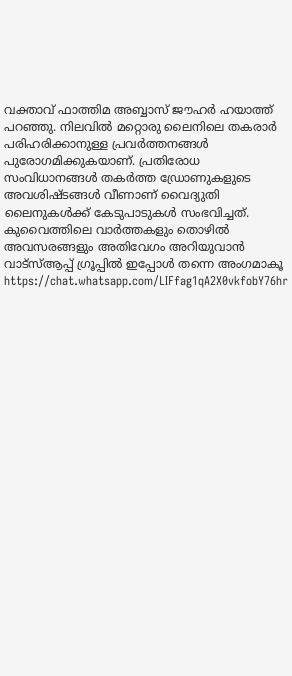വക്താവ് ഫാത്തിമ അബ്ബാസ് ജൗഹർ ഹയാത്ത് പറഞ്ഞു. നിലവിൽ മറ്റൊരു ലൈനിലെ തകരാർ പരിഹരിക്കാനുള്ള പ്രവർത്തനങ്ങൾ പുരോഗമിക്കുകയാണ്. പ്രതിരോധ സംവിധാനങ്ങൾ തകർത്ത ഡ്രോണുകളുടെ അവശിഷ്ടങ്ങൾ വീണാണ് വൈദ്യുതി ലൈനുകൾക്ക് കേടുപാടുകൾ സംഭവിച്ചത്. കുവൈത്തിലെ വാർത്തകളും തൊഴിൽ അവസരങ്ങളും അതിവേഗം അറിയുവാൻ വാട്സ്ആപ്പ് ഗ്രൂപ്പിൽ ഇപ്പോൾ തന്നെ അംഗമാകൂ https://chat.whatsapp.com/LIFfag1qA2X0vkfobY76hr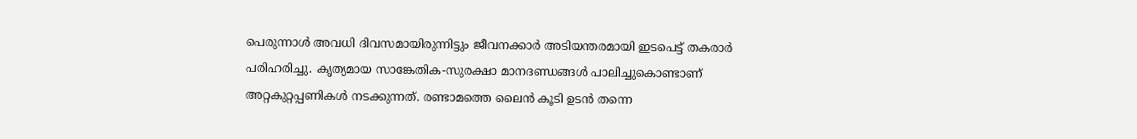പെരുന്നാൾ അവധി ദിവസമായിരുന്നിട്ടും ജീവനക്കാർ അടിയന്തരമായി ഇടപെട്ട് തകരാർ പരിഹരിച്ചു. കൃത്യമായ സാങ്കേതിക-സുരക്ഷാ മാനദണ്ഡങ്ങൾ പാലിച്ചുകൊണ്ടാണ് അറ്റകുറ്റപ്പണികൾ നടക്കുന്നത്. രണ്ടാമത്തെ ലൈൻ കൂടി ഉടൻ തന്നെ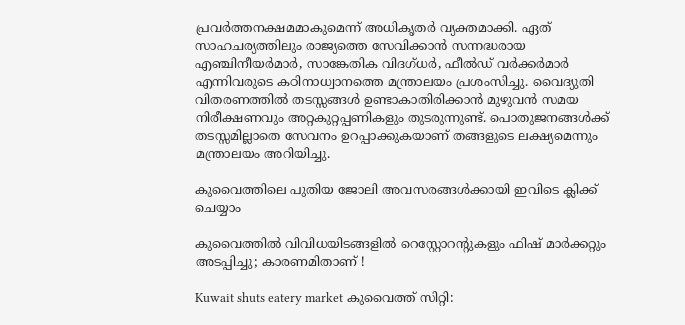പ്രവർത്തനക്ഷമമാകുമെന്ന് അധികൃതർ വ്യക്തമാക്കി. ഏത് സാഹചര്യത്തിലും രാജ്യത്തെ സേവിക്കാൻ സന്നദ്ധരായ എഞ്ചിനീയർമാർ, സാങ്കേതിക വിദഗ്ധർ, ഫീൽഡ് വർക്കർമാർ എന്നിവരുടെ കഠിനാധ്വാനത്തെ മന്ത്രാലയം പ്രശംസിച്ചു. വൈദ്യുതി വിതരണത്തിൽ തടസ്സങ്ങൾ ഉണ്ടാകാതിരിക്കാൻ മുഴുവൻ സമയ നിരീക്ഷണവും അറ്റകുറ്റപ്പണികളും തുടരുന്നുണ്ട്. പൊതുജനങ്ങൾക്ക് തടസ്സമില്ലാതെ സേവനം ഉറപ്പാക്കുകയാണ് തങ്ങളുടെ ലക്ഷ്യമെന്നും മന്ത്രാലയം അറിയിച്ചു.

കുവൈത്തിലെ പുതിയ ജോലി അവസരങ്ങൾക്കായി ഇവിടെ ക്ലിക്ക് ചെയ്യാം

കുവൈത്തിൽ വിവിധയിടങ്ങളില്‍ റെസ്റ്റോറന്‍റുകളും ഫിഷ് മാർക്കറ്റും അടപ്പിച്ചു; കാരണമിതാണ് !

Kuwait shuts eatery market കുവൈത്ത് സിറ്റി: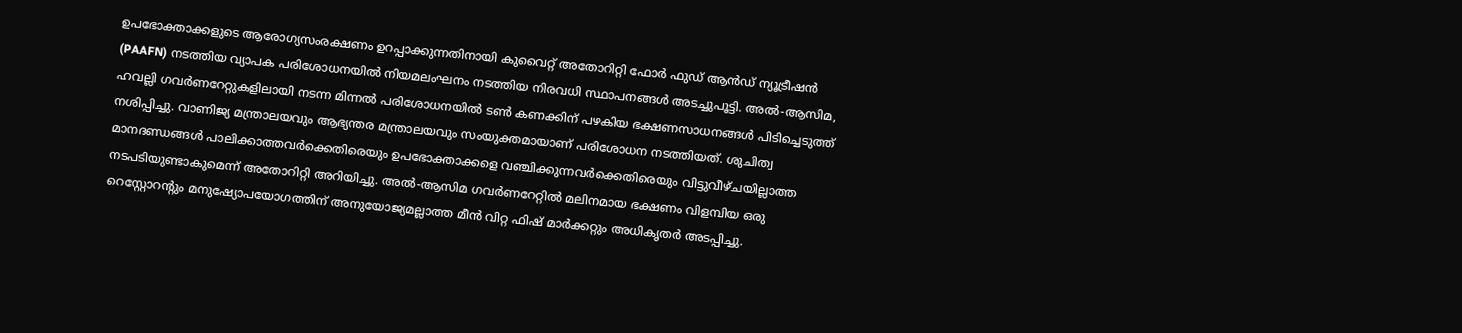ഉപഭോക്താക്കളുടെ ആരോഗ്യസംരക്ഷണം ഉറപ്പാക്കുന്നതിനായി കുവൈറ്റ് അതോറിറ്റി ഫോർ ഫുഡ് ആൻഡ് ന്യൂട്രീഷൻ (PAAFN) നടത്തിയ വ്യാപക പരിശോധനയിൽ നിയമലംഘനം നടത്തിയ നിരവധി സ്ഥാപനങ്ങൾ അടച്ചുപൂട്ടി. അൽ-ആസിമ, ഹവല്ലി ഗവർണറേറ്റുകളിലായി നടന്ന മിന്നൽ പരിശോധനയിൽ ടൺ കണക്കിന് പഴകിയ ഭക്ഷണസാധനങ്ങൾ പിടിച്ചെടുത്ത് നശിപ്പിച്ചു. വാണിജ്യ മന്ത്രാലയവും ആഭ്യന്തര മന്ത്രാലയവും സംയുക്തമായാണ് പരിശോധന നടത്തിയത്. ശുചിത്വ മാനദണ്ഡങ്ങൾ പാലിക്കാത്തവർക്കെതിരെയും ഉപഭോക്താക്കളെ വഞ്ചിക്കുന്നവർക്കെതിരെയും വിട്ടുവീഴ്ചയില്ലാത്ത നടപടിയുണ്ടാകുമെന്ന് അതോറിറ്റി അറിയിച്ചു. അൽ-ആസിമ ഗവർണറേറ്റില്‍ മലിനമായ ഭക്ഷണം വിളമ്പിയ ഒരു റെസ്റ്റോറന്റും മനുഷ്യോപയോഗത്തിന് അനുയോജ്യമല്ലാത്ത മീൻ വിറ്റ ഫിഷ് മാർക്കറ്റും അധികൃതർ അടപ്പിച്ചു.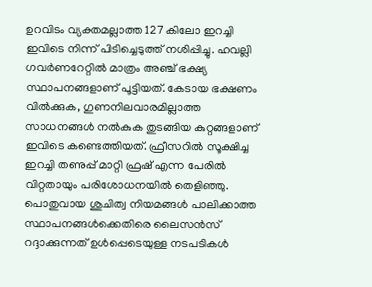ഉറവിടം വ്യക്തമല്ലാത്ത 127 കിലോ ഇറച്ചി ഇവിടെ നിന്ന് പിടിച്ചെടുത്ത് നശിപ്പിച്ചു. ഹവല്ലി ഗവർണറേറ്റിൽ മാത്രം അഞ്ച് ഭക്ഷ്യ സ്ഥാപനങ്ങളാണ് പൂട്ടിയത്. കേടായ ഭക്ഷണം വിൽക്കുക, ഗുണനിലവാരമില്ലാത്ത സാധനങ്ങൾ നൽകുക തുടങ്ങിയ കുറ്റങ്ങളാണ് ഇവിടെ കണ്ടെത്തിയത്. ഫ്രീസറിൽ സൂക്ഷിച്ച ഇറച്ചി തണുപ്പ് മാറ്റി ഫ്രഷ് എന്ന പേരിൽ വിറ്റതായും പരിശോധനയിൽ തെളിഞ്ഞു. പൊതുവായ ശുചിത്വ നിയമങ്ങൾ പാലിക്കാത്ത സ്ഥാപനങ്ങൾക്കെതിരെ ലൈസൻസ് റദ്ദാക്കുന്നത് ഉൾപ്പെടെയുള്ള നടപടികൾ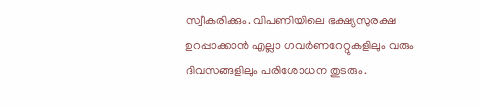സ്വീകരിക്കും. വിപണിയിലെ ഭക്ഷ്യസുരക്ഷ ഉറപ്പാക്കാൻ എല്ലാ ഗവർണറേറ്റുകളിലും വരും ദിവസങ്ങളിലും പരിശോധന തുടരും.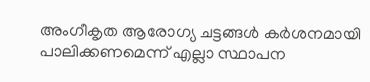അംഗീകൃത ആരോഗ്യ ചട്ടങ്ങൾ കർശനമായി പാലിക്കണമെന്ന് എല്ലാ സ്ഥാപന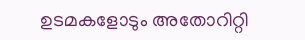ഉടമകളോടും അതോറിറ്റി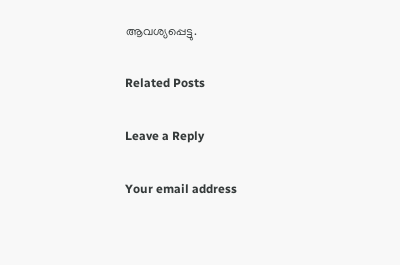ആവശ്യപ്പെട്ടു.

Related Posts

Leave a Reply

Your email address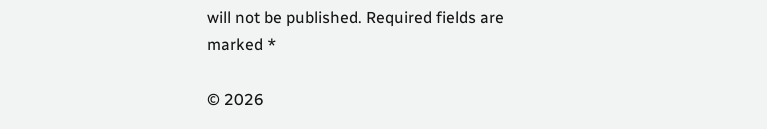will not be published. Required fields are marked *

© 2026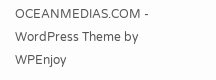OCEANMEDIAS.COM - WordPress Theme by WPEnjoy